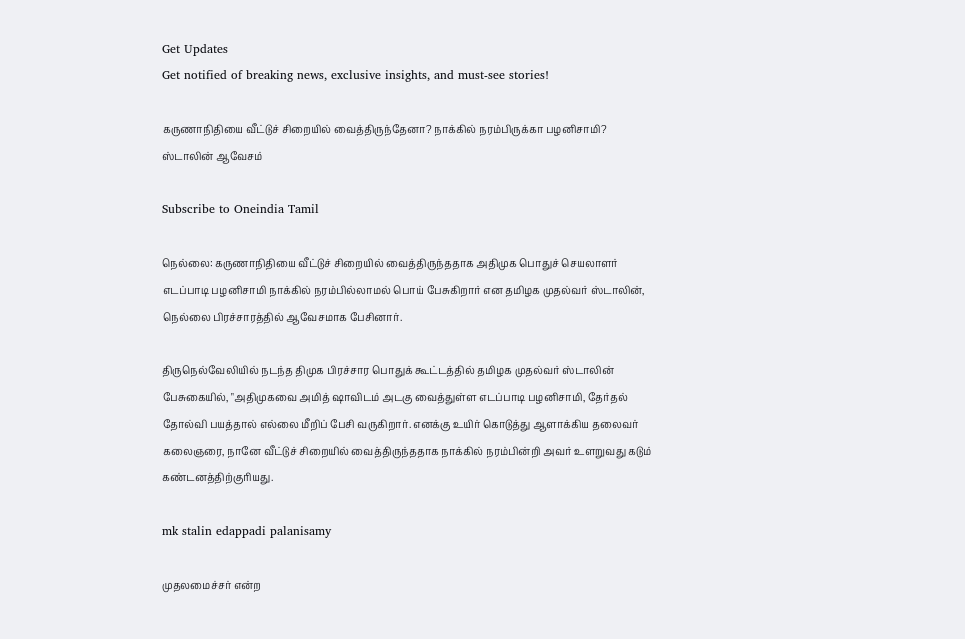Get Updates
Get notified of breaking news, exclusive insights, and must-see stories!

கருணாநிதியை வீட்டுச் சிறையில் வைத்திருந்தேனா? நாக்கில் நரம்பிருக்கா பழனிசாமி? ஸ்டாலின் ஆவேசம்

Subscribe to Oneindia Tamil

நெல்லை: கருணாநிதியை வீட்டுச் சிறையில் வைத்திருந்ததாக அதிமுக பொதுச் செயலாளர் எடப்பாடி பழனிசாமி நாக்கில் நரம்பில்லாமல் பொய் பேசுகிறார் என தமிழக முதல்வர் ஸ்டாலின், நெல்லை பிரச்சாரத்தில் ஆவேசமாக பேசினார்.

திருநெல்வேலியில் நடந்த திமுக பிரச்சார பொதுக் கூட்டத்தில் தமிழக முதல்வர் ஸ்டாலின் பேசுகையில், "அதிமுகவை அமித் ஷாவிடம் அடகு வைத்துள்ள எடப்பாடி பழனிசாமி, தேர்தல் தோல்வி பயத்தால் எல்லை மீறிப் பேசி வருகிறார். எனக்கு உயிர் கொடுத்து ஆளாக்கிய தலைவர் கலைஞரை, நானே வீட்டுச் சிறையில் வைத்திருந்ததாக நாக்கில் நரம்பின்றி அவர் உளறுவது கடும் கண்டனத்திற்குரியது.

mk stalin edappadi palanisamy

முதலமைச்சர் என்ற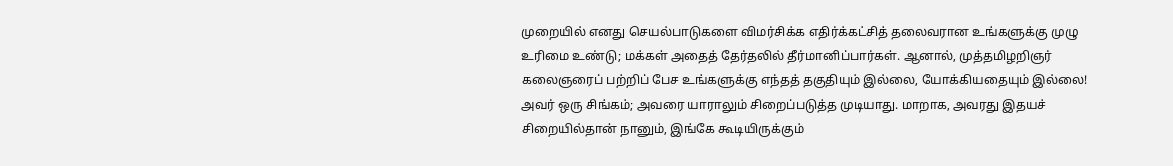முறையில் எனது செயல்பாடுகளை விமர்சிக்க எதிர்க்கட்சித் தலைவரான உங்களுக்கு முழு உரிமை உண்டு; மக்கள் அதைத் தேர்தலில் தீர்மானிப்பார்கள். ஆனால், முத்தமிழறிஞர் கலைஞரைப் பற்றிப் பேச உங்களுக்கு எந்தத் தகுதியும் இல்லை, யோக்கியதையும் இல்லை! அவர் ஒரு சிங்கம்; அவரை யாராலும் சிறைப்படுத்த முடியாது. மாறாக, அவரது இதயச் சிறையில்தான் நானும், இங்கே கூடியிருக்கும்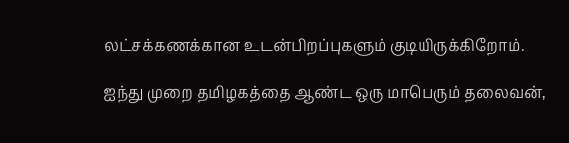லட்சக்கணக்கான உடன்பிறப்புகளும் குடியிருக்கிறோம்.

ஐந்து முறை தமிழகத்தை ஆண்ட ஒரு மாபெரும் தலைவன்,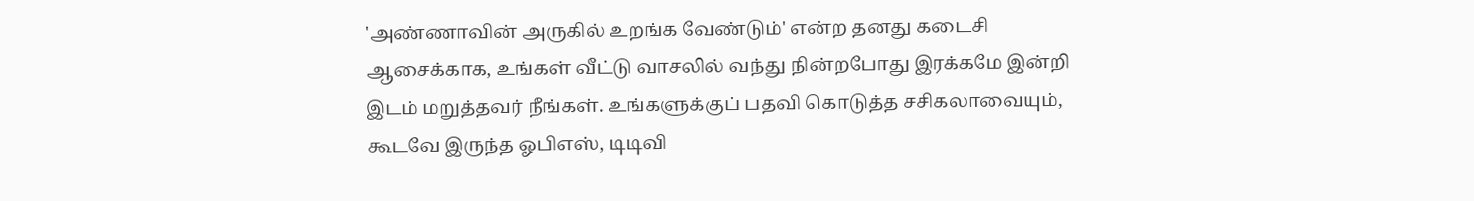'அண்ணாவின் அருகில் உறங்க வேண்டும்' என்ற தனது கடைசி ஆசைக்காக, உங்கள் வீட்டு வாசலில் வந்து நின்றபோது இரக்கமே இன்றி இடம் மறுத்தவர் நீங்கள். உங்களுக்குப் பதவி கொடுத்த சசிகலாவையும், கூடவே இருந்த ஓபிஎஸ், டிடிவி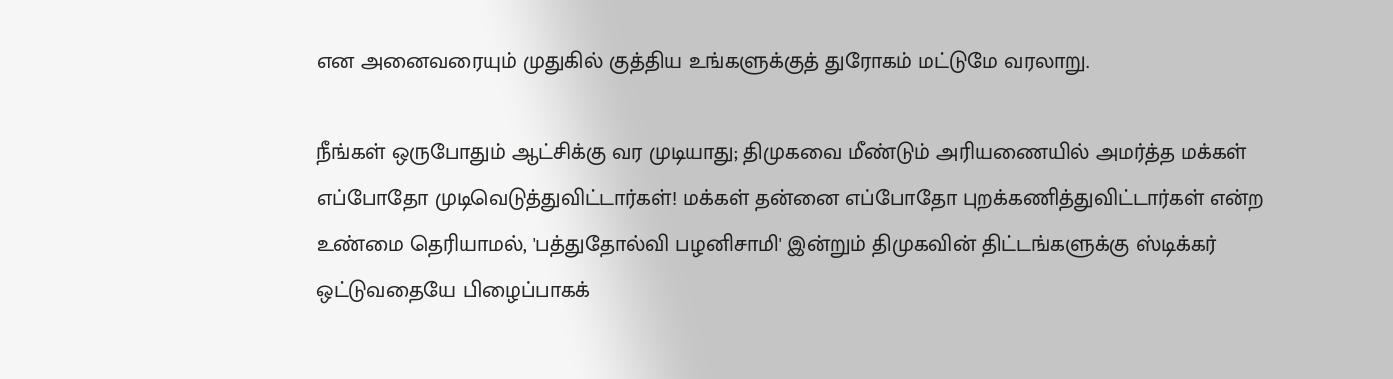என அனைவரையும் முதுகில் குத்திய உங்களுக்குத் துரோகம் மட்டுமே வரலாறு.

நீங்கள் ஒருபோதும் ஆட்சிக்கு வர முடியாது; திமுகவை மீண்டும் அரியணையில் அமர்த்த மக்கள் எப்போதோ முடிவெடுத்துவிட்டார்கள்! மக்கள் தன்னை எப்போதோ புறக்கணித்துவிட்டார்கள் என்ற உண்மை தெரியாமல், 'பத்துதோல்வி பழனிசாமி' இன்றும் திமுகவின் திட்டங்களுக்கு ஸ்டிக்கர் ஒட்டுவதையே பிழைப்பாகக்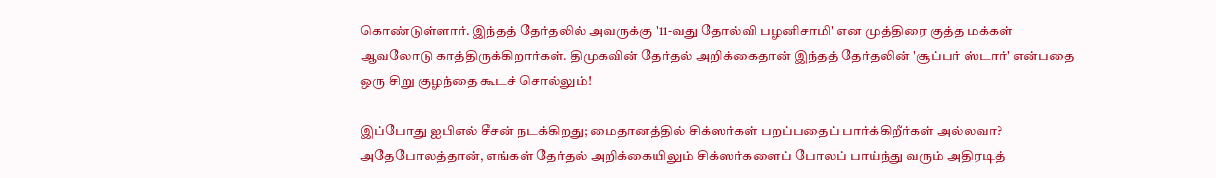கொண்டுள்ளார். இந்தத் தேர்தலில் அவருக்கு '11-வது தோல்வி பழனிசாமி' என முத்திரை குத்த மக்கள் ஆவலோடு காத்திருக்கிறார்கள். திமுகவின் தேர்தல் அறிக்கைதான் இந்தத் தேர்தலின் 'சூப்பர் ஸ்டார்' என்பதை ஒரு சிறு குழந்தை கூடச் சொல்லும்!

இப்போது ஐபிஎல் சீசன் நடக்கிறது; மைதானத்தில் சிக்ஸர்கள் பறப்பதைப் பார்க்கிறீர்கள் அல்லவா? அதேபோலத்தான், எங்கள் தேர்தல் அறிக்கையிலும் சிக்ஸர்களைப் போலப் பாய்ந்து வரும் அதிரடித்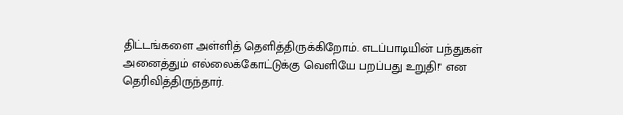திட்டங்களை அள்ளித் தெளித்திருக்கிறோம். எடப்பாடியின் பந்துகள் அனைத்தும் எல்லைக்கோட்டுக்கு வெளியே பறப்பது உறுதி!" என தெரிவித்திருந்தார்.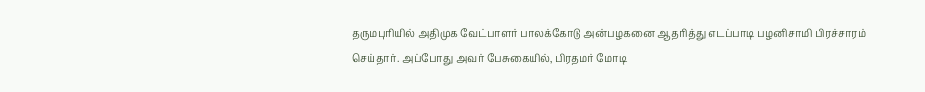தருமபுரியில் அதிமுக வேட்பாளர் பாலக்கோடு அன்பழகனை ஆதரித்து எடப்பாடி பழனிசாமி பிரச்சாரம் செய்தார். அப்போது அவர் பேசுகையில், பிரதமர் மோடி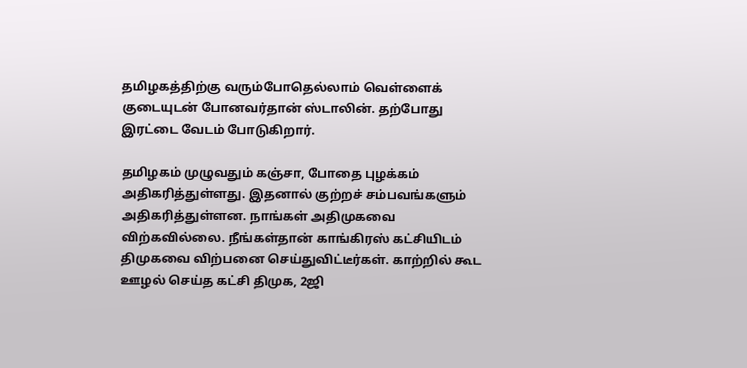தமிழகத்திற்கு வரும்போதெல்லாம் வெள்ளைக் குடையுடன் போனவர்தான் ஸ்டாலின். தற்போது இரட்டை வேடம் போடுகிறார்.

தமிழகம் முழுவதும் கஞ்சா, போதை புழக்கம் அதிகரித்துள்ளது. இதனால் குற்றச் சம்பவங்களும் அதிகரித்துள்ளன. நாங்கள் அதிமுகவை விற்கவில்லை. நீங்கள்தான் காங்கிரஸ் கட்சியிடம் திமுகவை விற்பனை செய்துவிட்டீர்கள். காற்றில் கூட ஊழல் செய்த கட்சி திமுக, 2ஜி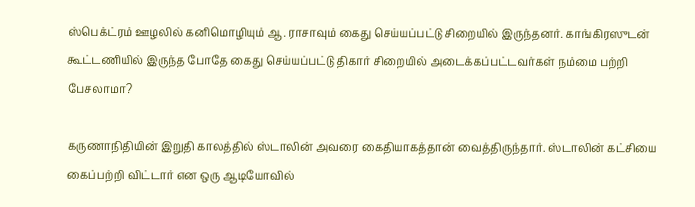ஸ்பெக்ட்ரம் ஊழலில் கனிமொழியும் ஆ. ராசாவும் கைது செய்யப்பட்டு சிறையில் இருந்தனர். காங்கிரஸுடன் கூட்டணியில் இருந்த போதே கைது செய்யப்பட்டு திகார் சிறையில் அடைக்கப்பட்டவர்கள் நம்மை பற்றி பேசலாமா?

கருணாநிதியின் இறுதி காலத்தில் ஸ்டாலின் அவரை கைதியாகத்தான் வைத்திருந்தார். ஸ்டாலின் கட்சியை கைப்பற்றி விட்டார் என ஒரு ஆடியோவில்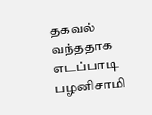தகவல் வந்ததாக எடப்பாடி பழனிசாமி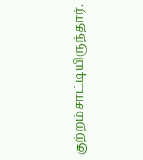குற்றம்சாட்டியிருந்தார்.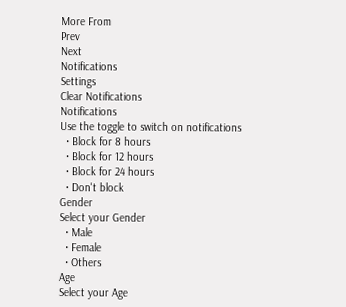More From
Prev
Next
Notifications
Settings
Clear Notifications
Notifications
Use the toggle to switch on notifications
  • Block for 8 hours
  • Block for 12 hours
  • Block for 24 hours
  • Don't block
Gender
Select your Gender
  • Male
  • Female
  • Others
Age
Select your Age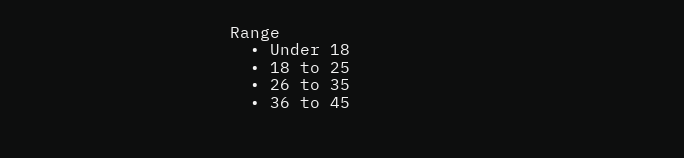Range
  • Under 18
  • 18 to 25
  • 26 to 35
  • 36 to 45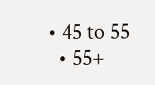• 45 to 55
  • 55+